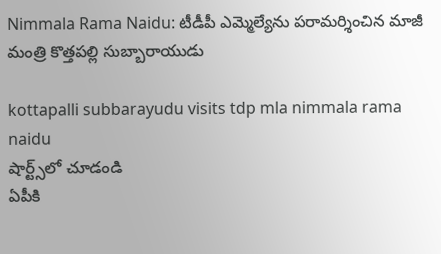Nimmala Rama Naidu: టీడీపీ ఎమ్మెల్యేను ప‌రామ‌ర్శించిన మాజీ మంత్రి కొత్త‌ప‌ల్లి సుబ్బారాయుడు

kottapalli subbarayudu visits tdp mla nimmala rama naidu
షార్ట్స్‌లో చూడండి
ఏపీకి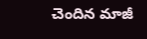చెందిన మాజీ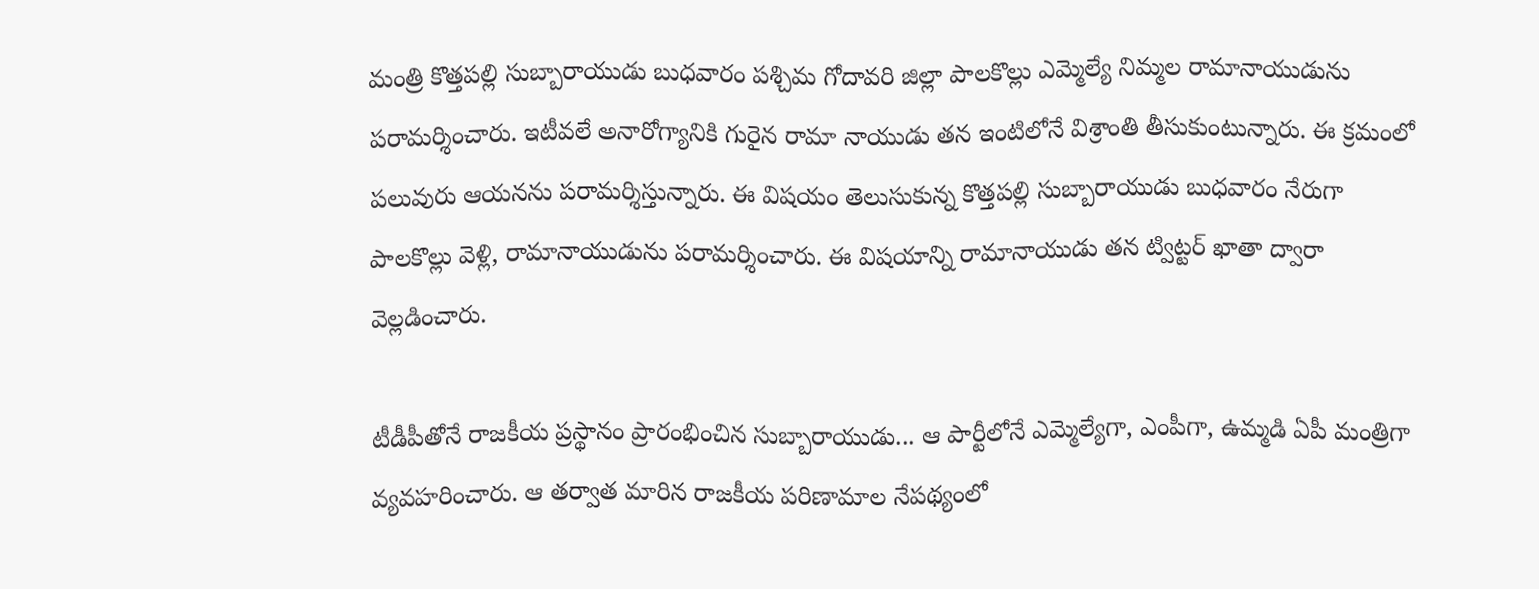మంత్రి కొత్తప‌ల్లి సుబ్బారాయుడు బుధ‌వారం ప‌శ్చిమ గోదావ‌రి జిల్లా పాల‌కొల్లు ఎమ్మెల్యే నిమ్మ‌ల రామానాయుడును ప‌రామ‌ర్శించారు. ఇటీవ‌లే అనారోగ్యానికి గురైన రామా నాయుడు త‌న ఇంటిలోనే విశ్రాంతి తీసుకుంటున్నారు. ఈ క్ర‌మంలో ప‌లువురు ఆయ‌నను ప‌రామ‌ర్శిస్తున్నారు. ఈ విష‌యం తెలుసుకున్న కొత్త‌ప‌ల్లి సుబ్బారాయుడు బుధ‌వారం నేరుగా పాల‌కొల్లు వెళ్లి, రామానాయుడును ప‌రామ‌ర్శించారు. ఈ విష‌యాన్ని రామానాయుడు త‌న ట్విట్ట‌ర్ ఖాతా ద్వారా వెల్ల‌డించారు.

టీడీపీతోనే రాజ‌కీయ ప్ర‌స్థానం ప్రారంభించిన సుబ్బారాయుడు... ఆ పార్టీలోనే ఎమ్మెల్యేగా, ఎంపీగా, ఉమ్మ‌డి ఏపీ మంత్రిగా వ్య‌వ‌హ‌రించారు. ఆ త‌ర్వాత మారిన రాజ‌కీయ ప‌రిణామాల నేపథ్యంలో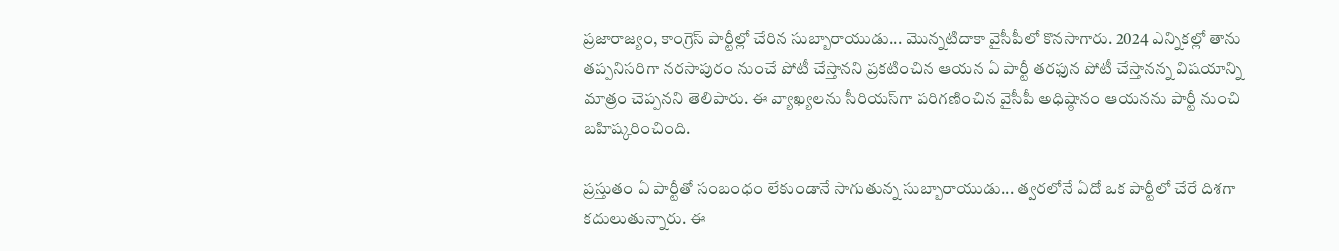ప్ర‌జారాజ్యం, కాంగ్రెస్ పార్టీల్లో చేరిన సుబ్బారాయుడు... మొన్న‌టిదాకా వైసీపీలో కొన‌సాగారు. 2024 ఎన్నిక‌ల్లో తాను త‌ప్ప‌నిస‌రిగా న‌ర‌సాపురం నుంచే పోటీ చేస్తాన‌ని ప్ర‌క‌టించిన ఆయ‌న ఏ పార్టీ త‌ర‌ఫున పోటీ చేస్తాన‌న్న విష‌యాన్ని మాత్రం చెప్ప‌న‌ని తెలిపారు. ఈ వ్యాఖ్య‌ల‌ను సీరియ‌స్‌గా ప‌రిగ‌ణించిన వైసీపీ అధిష్ఠానం ఆయ‌న‌ను పార్టీ నుంచి బ‌హిష్క‌రించింది.

ప్ర‌స్తుతం ఏ పార్టీతో సంబంధం లేకుండానే సాగుతున్న సుబ్బారాయుడు... త్వ‌ర‌లోనే ఏదో ఒక పార్టీలో చేరే దిశ‌గా క‌దులుతున్నారు. ఈ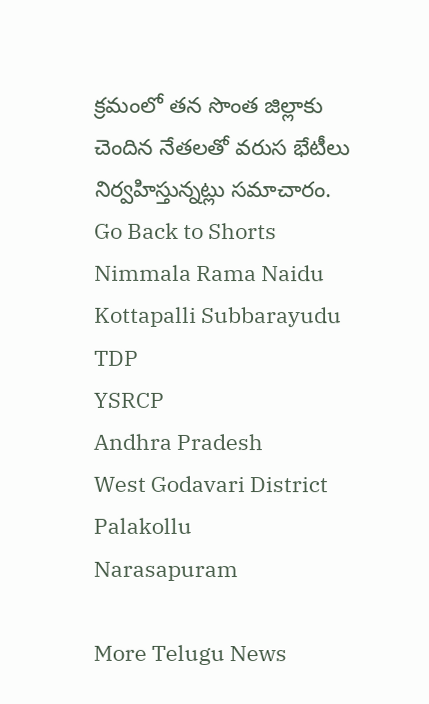క్ర‌మంలో త‌న సొంత జిల్లాకు చెందిన నేత‌ల‌తో వ‌రుస భేటీలు నిర్వ‌హిస్తున్న‌ట్లు స‌మాచారం.
Go Back to Shorts
Nimmala Rama Naidu
Kottapalli Subbarayudu
TDP
YSRCP
Andhra Pradesh
West Godavari District
Palakollu
Narasapuram

More Telugu News